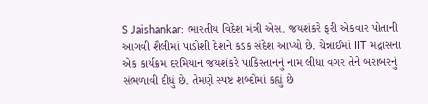S Jaishankar: ભારતીય વિદેશ મંત્રી એસ. જયશંકરે ફરી એકવાર પોતાની આગવી શૈલીમાં પાડોશી દેશને કડક સંદેશ આપ્યો છે. ચેન્નાઈમાં IIT મદ્રાસના એક કાર્યક્રમ દરમિયાન જયશંકરે પાકિસ્તાનનું નામ લીધા વગર તેને બરાબરનું સંભળાવી દીધું છે. તેમણે સ્પષ્ટ શબ્દોમાં કહ્યું છે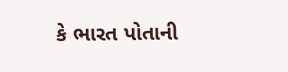કે ભારત પોતાની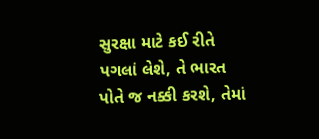સુરક્ષા માટે કઈ રીતે પગલાં લેશે, તે ભારત પોતે જ નક્કી કરશે, તેમાં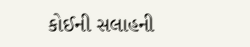કોઈની સલાહની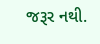જરૂર નથી.